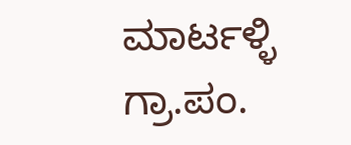ಮಾರ್ಟಳ್ಳಿ ಗ್ರಾ.ಪಂ.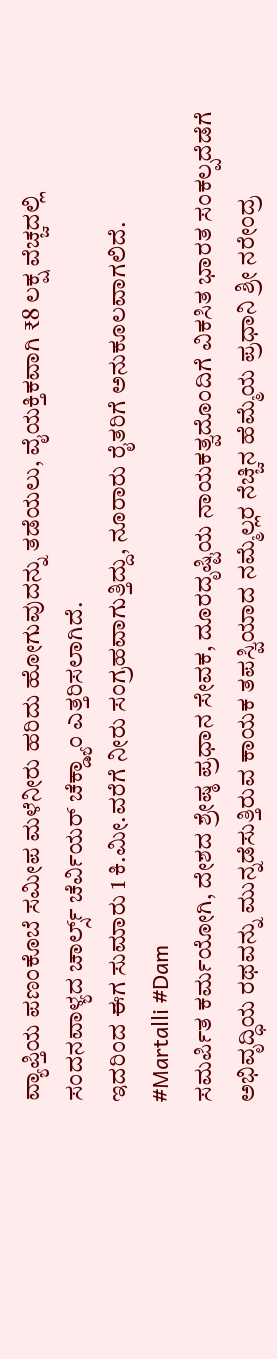ವ್ಯಾಪ್ತಿಯ ಪಣಂಕೊಬೆ ಸಮೀಪ ಮಳೆನೀರು ಹರಿದು ಹೋಗುವುದನ್ನು ತಡೆಯಲು, ವೈಯಕ್ತಿಕವಾಗಿ ₹8 ಲಕ್ಷ ವೆಚ್ಚದಲ್ಲಿ ಸಂದನವಾಳ್ಯದ ಚಾರ್ಲ್ಸ್ ಚೆರ್ವಿಯರ್ ಚೆಕ್ಡ್ಯಾಂ ಎತ್ತರಿಸಲಾಗಿದೆ.
ಇದರಿಂದ ಈಗ ಸುಮಾರು 1 ಕಿ.ಮೀ.ವರೆಗೆ ನೀರು ಸಂಗ್ರಹವಾಗುತ್ತಿದ್ದು, ನೂರಾರು ರೈತರಿಗೆ ಅನುಕೂಲವಾಗಲಿದೆ.
#Martalli #Dam
ಸಮರ್ಪಿತ ಕರ್ಮಯೋಗಿ, ದೇಶದ ಶ್ರೇಷ್ಠ ಪ್ರಧಾನ ಸೇವಕ, ದೂರದೃಷ್ಟಿಯ ನಾಯಕತ್ವದೊಂದಿಗೆ ವಿಕಸಿತ ಭಾರತ ಸಂಕಲ್ಪದೆಡೆಗೆ ಅಭಿವೃದ್ಧಿಯ ರಥವನ್ನು ಮುನ್ನಡೆಸುತ್ತಿರುವ ಕಾಯಕ ತಪಸ್ವಿಯಾದ ನಮ್ಮೆಲ್ಲರ ನೆಚ್ಚಿನ ಹೆಮ್ಮೆಯ ಪ್ರಧಾನಿ ಶ್ರೀ ನರೇಂದ್ರ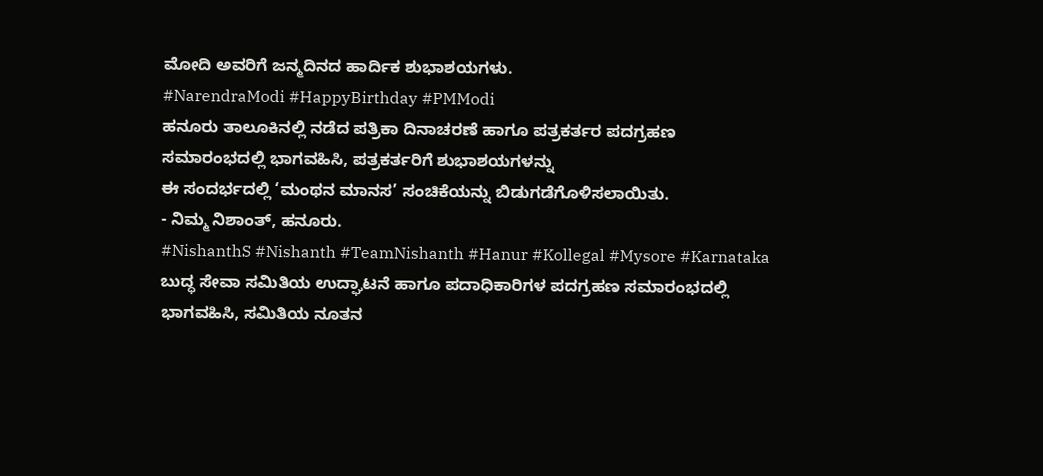ಮೋದಿ ಅವರಿಗೆ ಜನ್ಮದಿನದ ಹಾರ್ದಿಕ ಶುಭಾಶಯಗಳು.
#NarendraModi #HappyBirthday #PMModi
ಹನೂರು ತಾಲೂಕಿನಲ್ಲಿ ನಡೆದ ಪತ್ರಿಕಾ ದಿನಾಚರಣೆ ಹಾಗೂ ಪತ್ರಕರ್ತರ ಪದಗ್ರಹಣ ಸಮಾರಂಭದಲ್ಲಿ ಭಾಗವಹಿಸಿ, ಪತ್ರಕರ್ತರಿಗೆ ಶುಭಾಶಯಗಳನ್ನು
ಈ ಸಂದರ್ಭದಲ್ಲಿ ‘ಮಂಥನ ಮಾನಸ’ ಸಂಚಿಕೆಯನ್ನು ಬಿಡುಗಡೆಗೊಳಿಸಲಾಯಿತು.
- ನಿಮ್ಮ ನಿಶಾಂತ್, ಹನೂರು.
#NishanthS #Nishanth #TeamNishanth #Hanur #Kollegal #Mysore #Karnataka
ಬುದ್ಧ ಸೇವಾ ಸಮಿತಿಯ ಉದ್ಘಾಟನೆ ಹಾಗೂ ಪದಾಧಿಕಾರಿಗಳ ಪದಗ್ರಹಣ ಸಮಾರಂಭದಲ್ಲಿ ಭಾಗವಹಿಸಿ, ಸಮಿತಿಯ ನೂತನ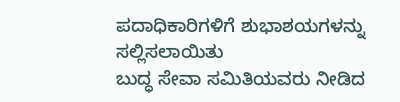ಪದಾಧಿಕಾರಿಗಳಿಗೆ ಶುಭಾಶಯಗಳನ್ನು ಸಲ್ಲಿಸಲಾಯಿತು
ಬುದ್ಧ ಸೇವಾ ಸಮಿತಿಯವರು ನೀಡಿದ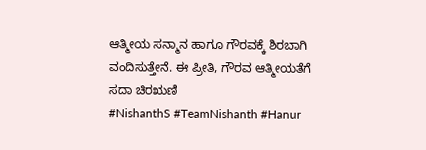ಆತ್ಮೀಯ ಸನ್ಮಾನ ಹಾಗೂ ಗೌರವಕ್ಕೆ ಶಿರಬಾಗಿ ವಂದಿಸುತ್ತೇನೆ. ಈ ಪ್ರೀತಿ, ಗೌರವ ಆತ್ಮೀಯತೆಗೆ ಸದಾ ಚಿರಋಣಿ
#NishanthS #TeamNishanth #Hanur